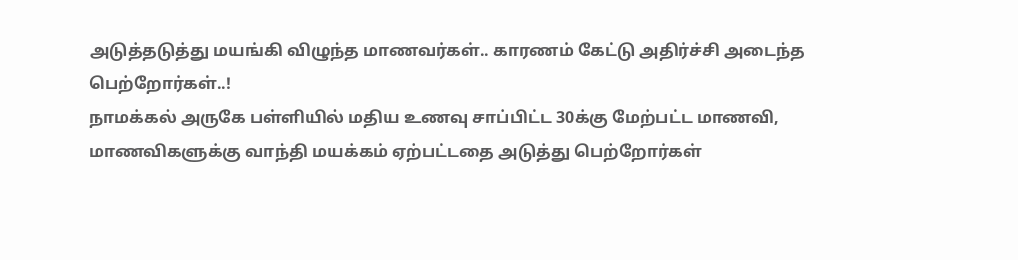அடுத்தடுத்து மயங்கி விழுந்த மாணவர்கள்.. காரணம் கேட்டு அதிர்ச்சி அடைந்த பெற்றோர்கள்..!
நாமக்கல் அருகே பள்ளியில் மதிய உணவு சாப்பிட்ட 30க்கு மேற்பட்ட மாணவி, மாணவிகளுக்கு வாந்தி மயக்கம் ஏற்பட்டதை அடுத்து பெற்றோர்கள்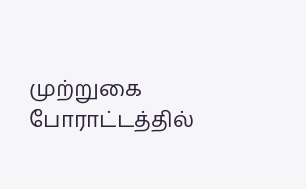முற்றுகை போராட்டத்தில்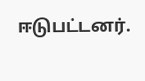ஈடுபட்டனர்.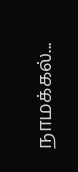நாமக்கல்...